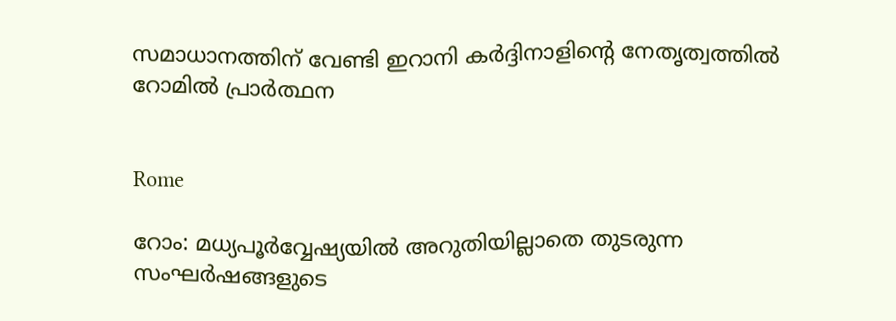സമാധാനത്തിന് വേണ്ടി ഇറാനി കര്‍ദ്ദിനാളിന്റെ നേതൃത്വത്തില്‍ റോമില്‍ പ്രാര്‍ത്ഥന


Rome

റോം: മധ്യപൂര്‍വ്വേഷ്യയില്‍ അറുതിയില്ലാതെ തുടരുന്ന സംഘര്‍ഷങ്ങളുടെ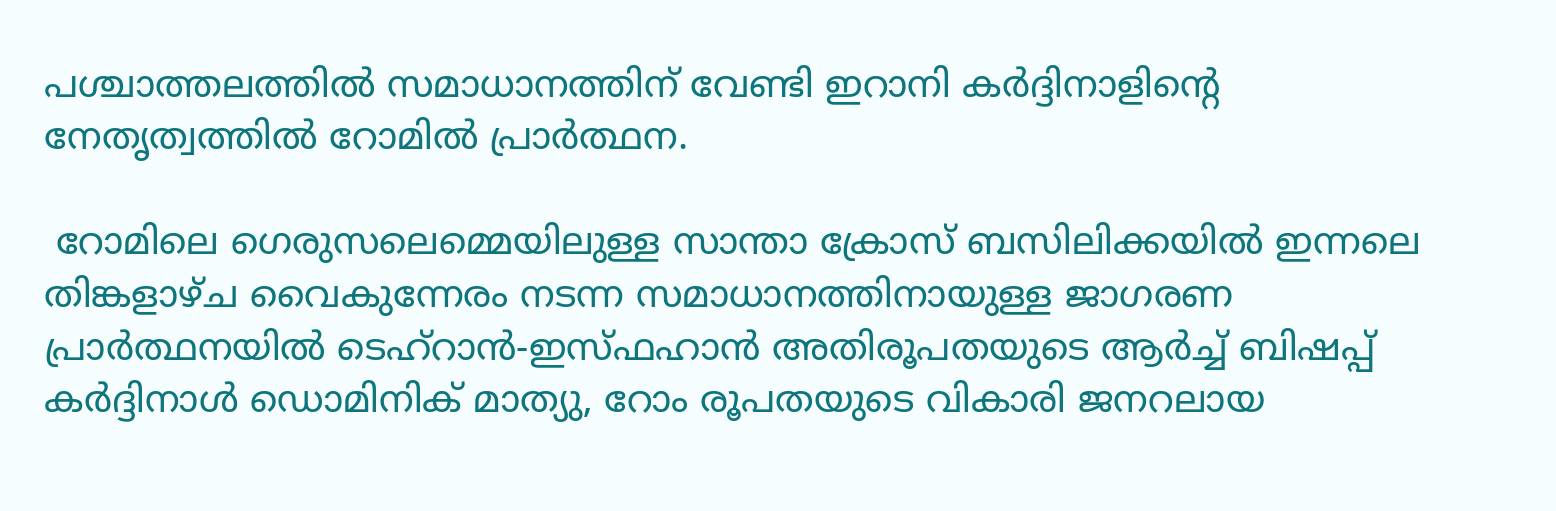പശ്ചാത്തലത്തില്‍ സമാധാനത്തിന് വേണ്ടി ഇറാനി കര്‍ദ്ദിനാളിന്റെ നേതൃത്വത്തില്‍ റോമില്‍ പ്രാര്‍ത്ഥന.

 റോമിലെ ഗെരുസലെമ്മെയിലുള്ള സാന്താ ക്രോസ് ബസിലിക്കയിൽ ഇന്നലെ തിങ്കളാഴ്ച വൈകുന്നേരം നടന്ന സമാധാനത്തിനായുള്ള ജാഗരണ പ്രാര്‍ത്ഥനയില്‍ ടെഹ്‌റാൻ-ഇസ്ഫഹാൻ അതിരൂപതയുടെ ആർച്ച് ബിഷപ്പ് കർദ്ദിനാൾ ഡൊമിനിക് മാത്യു, റോം രൂപതയുടെ വികാരി ജനറലായ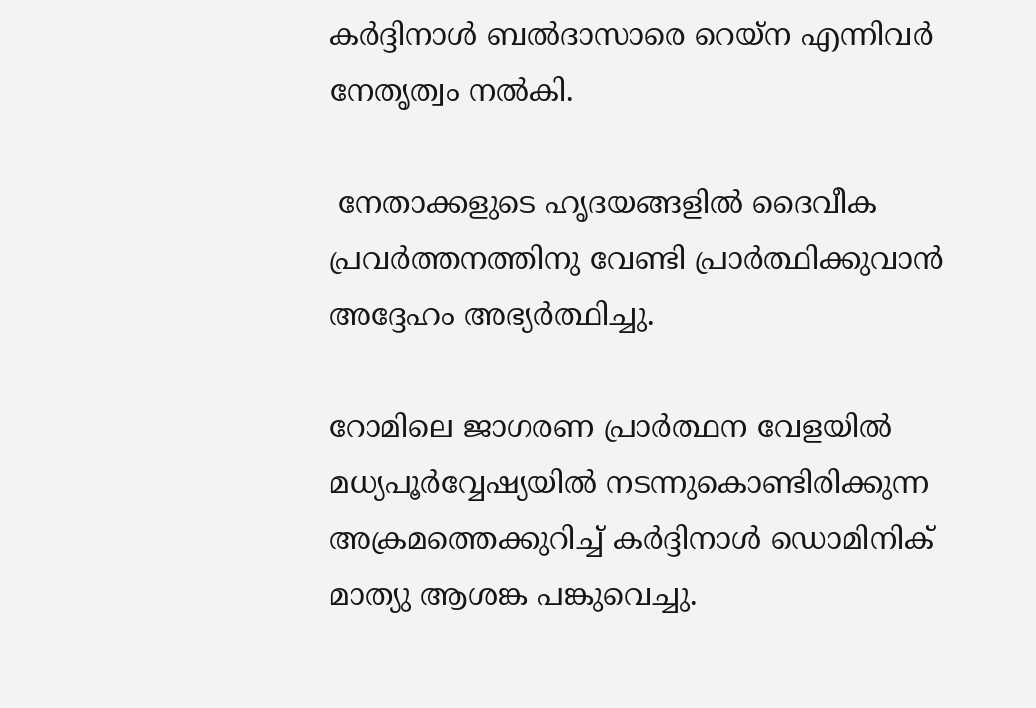കർദ്ദിനാൾ ബൽദാസാരെ റെയ്‌ന എന്നിവര്‍ നേതൃത്വം നല്‍കി.

 നേതാക്കളുടെ ഹൃദയങ്ങളിൽ ദൈവീക പ്രവർത്തനത്തിനു വേണ്ടി പ്രാര്‍ത്ഥിക്കുവാന്‍ അദ്ദേഹം അഭ്യര്‍ത്ഥിച്ചു.

റോമിലെ ജാഗരണ പ്രാർത്ഥന വേളയിൽ മധ്യപൂര്‍വ്വേഷ്യയില്‍ നടന്നുകൊണ്ടിരിക്കുന്ന അക്രമത്തെക്കുറിച്ച് കർദ്ദിനാൾ ഡൊമിനിക് മാത്യു ആശങ്ക പങ്കുവെച്ചു.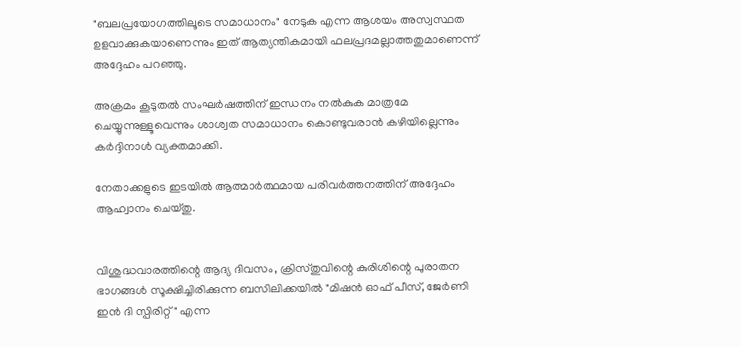"ബലപ്രയോഗത്തിലൂടെ സമാധാനം" നേടുക എന്ന ആശയം അസ്വസ്ഥത ഉളവാക്കുകയാണെന്നും ഇത് ആത്യന്തികമായി ഫലപ്രദമല്ലാത്തതുമാണെന്ന് അദ്ദേഹം പറഞ്ഞു.

അക്രമം കൂടുതൽ സംഘർഷത്തിന് ഇന്ധനം നൽകുക മാത്രമേ ചെയ്യുന്നുള്ളൂവെന്നും ശാശ്വത സമാധാനം കൊണ്ടുവരാൻ കഴിയില്ലെന്നും കർദ്ദിനാൾ വ്യക്തമാക്കി.

നേതാക്കളുടെ ഇടയിൽ ആത്മാർത്ഥമായ പരിവർത്തനത്തിന് അദ്ദേഹം ആഹ്വാനം ചെയ്തു.


വിശുദ്ധവാരത്തിന്റെ ആദ്യ ദിവസം, ക്രിസ്തുവിന്റെ കുരിശിന്റെ പുരാതന ഭാഗങ്ങള്‍ സൂക്ഷിച്ചിരിക്കുന്ന ബസിലിക്കയിൽ "മിഷൻ ഓഫ് പീസ്, ജേർണി ഇൻ ദി സ്പിരിറ്റ്" എന്ന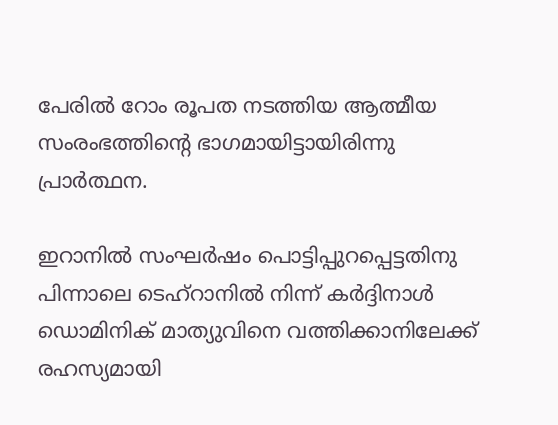പേരിൽ റോം രൂപത നടത്തിയ ആത്മീയ സംരംഭത്തിന്റെ ഭാഗമായിട്ടായിരിന്നു പ്രാര്‍ത്ഥന.

ഇറാനില്‍ സംഘർഷം പൊട്ടിപ്പുറപ്പെട്ടതിനു പിന്നാലെ ടെഹ്‌റാനിൽ നിന്ന് കർദ്ദിനാൾ ഡൊമിനിക് മാത്യുവിനെ വത്തിക്കാനിലേക്ക് രഹസ്യമായി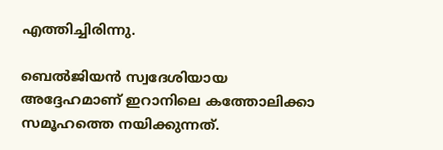എത്തിച്ചിരിന്നു.

ബെൽജിയൻ സ്വദേശിയായ അദ്ദേഹമാണ് ഇറാനിലെ കത്തോലിക്കാ സമൂഹത്തെ നയിക്കുന്നത്.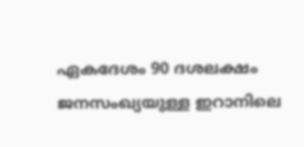ഏകദേശം 90 ദശലക്ഷം ജനസംഖ്യയുള്ള ഇറാനിലെ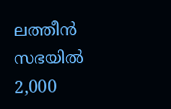ലത്തീന്‍ സഭയില്‍ 2,000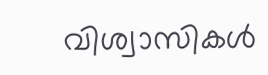വിശ്വാസികള്‍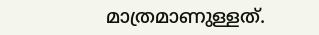മാത്രമാണുള്ളത്.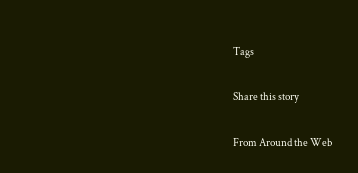Tags

Share this story

From Around the Web